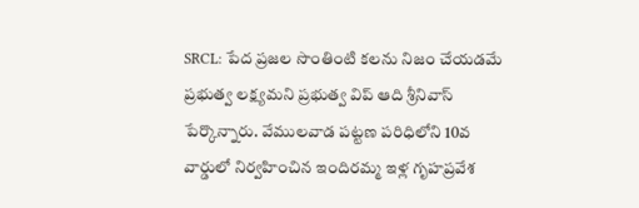SRCL: పేద ప్రజల సొంతింటి కలను నిజం చేయడమే ప్రభుత్వ లక్ష్యమని ప్రభుత్వ విప్ ఆది శ్రీనివాస్ పేర్కొన్నారు. వేములవాడ పట్టణ పరిధిలోని 10వ వార్డులో నిర్వహించిన ఇందిరమ్మ ఇళ్ల గృహప్రవేశ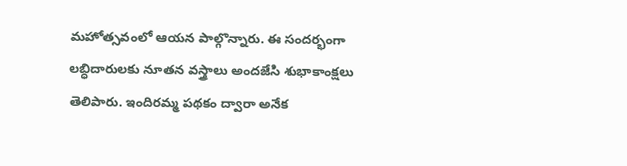మహోత్సవంలో ఆయన పాల్గొన్నారు. ఈ సందర్భంగా లబ్ధిదారులకు నూతన వస్త్రాలు అందజేసి శుభాకాంక్షలు తెలిపారు. ఇందిరమ్మ పథకం ద్వారా అనేక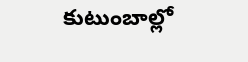కుటుంబాల్లో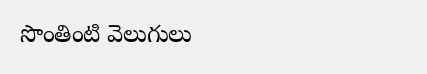సొంతింటి వెలుగులు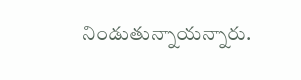నిండుతున్నాయన్నారు.